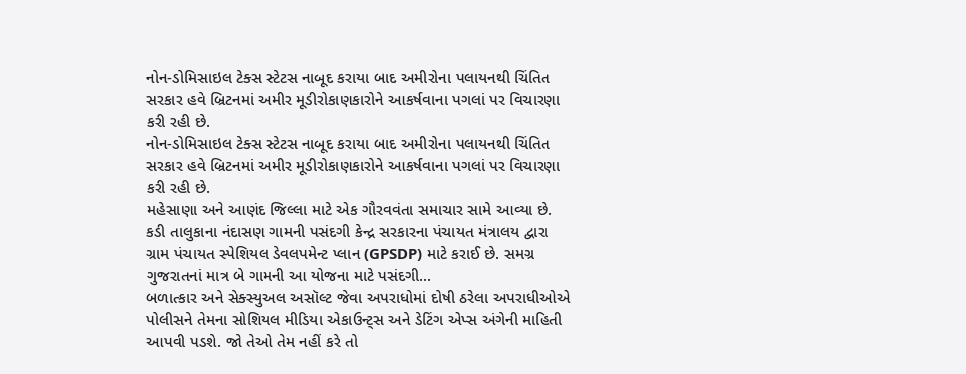નોન-ડોમિસાઇલ ટેક્સ સ્ટેટસ નાબૂદ કરાયા બાદ અમીરોના પલાયનથી ચિંતિત સરકાર હવે બ્રિટનમાં અમીર મૂડીરોકાણકારોને આકર્ષવાના પગલાં પર વિચારણા કરી રહી છે.
નોન-ડોમિસાઇલ ટેક્સ સ્ટેટસ નાબૂદ કરાયા બાદ અમીરોના પલાયનથી ચિંતિત સરકાર હવે બ્રિટનમાં અમીર મૂડીરોકાણકારોને આકર્ષવાના પગલાં પર વિચારણા કરી રહી છે.
મહેસાણા અને આણંદ જિલ્લા માટે એક ગૌરવવંતા સમાચાર સામે આવ્યા છે. કડી તાલુકાના નંદાસણ ગામની પસંદગી કેન્દ્ર સરકારના પંચાયત મંત્રાલય દ્વારા ગ્રામ પંચાયત સ્પેશિયલ ડેવલપમેન્ટ પ્લાન (GPSDP) માટે કરાઈ છે. સમગ્ર ગુજરાતનાં માત્ર બે ગામની આ યોજના માટે પસંદગી...
બળાત્કાર અને સેક્સ્યુઅલ અસૉલ્ટ જેવા અપરાધોમાં દોષી ઠરેલા અપરાધીઓએ પોલીસને તેમના સોશિયલ મીડિયા એકાઉન્ટ્સ અને ડેટિંગ એપ્સ અંગેની માહિતી આપવી પડશે. જો તેઓ તેમ નહીં કરે તો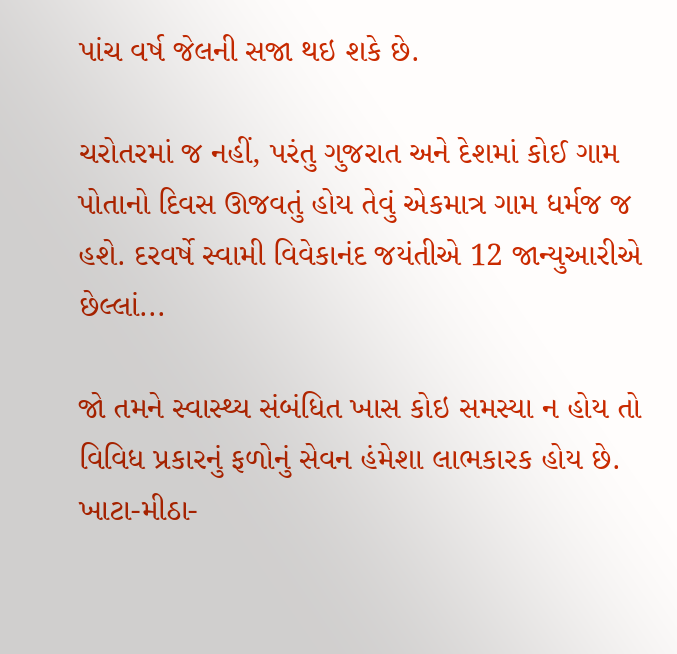પાંચ વર્ષ જેલની સજા થઇ શકે છે.

ચરોતરમાં જ નહીં, પરંતુ ગુજરાત અને દેશમાં કોઈ ગામ પોતાનો દિવસ ઊજવતું હોય તેવું એકમાત્ર ગામ ધર્મજ જ હશે. દરવર્ષે સ્વામી વિવેકાનંદ જયંતીએ 12 જાન્યુઆરીએ છેલ્લાં...

જો તમને સ્વાસ્થ્ય સંબંધિત ખાસ કોઇ સમસ્યા ન હોય તો વિવિધ પ્રકારનું ફળોનું સેવન હંમેશા લાભકારક હોય છે. ખાટા-મીઠા-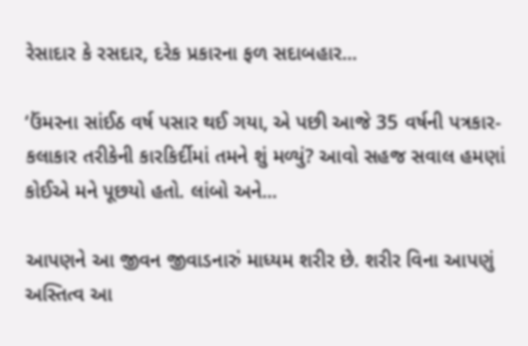રેસાદાર કે રસદાર, દરેક પ્રકારના ફળ સદાબહાર...

‘ઉંમરના સાંઈઠ વર્ષ પસાર થઈ ગયા, એ પછી આજે 35 વર્ષની પત્રકાર-કલાકાર તરીકેની કારકિર્દીમાં તમને શું મળ્યું? આવો સહજ સવાલ હમણાં કોઈએ મને પૂછયો હતો. લાંબો અને...

આપણને આ જીવન જીવાડનારું માધ્યમ શરીર છે. શરીર વિના આપણું અસ્તિત્વ આ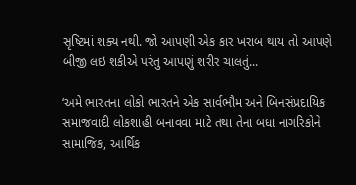સૃષ્ટિમાં શક્ય નથી. જો આપણી એક કાર ખરાબ થાય તો આપણે બીજી લઇ શકીએ પરંતુ આપણું શરીર ચાલતું...

‘અમે ભારતના લોકો ભારતને એક સાર્વભૌમ અને બિનસંપ્રદાયિક સમાજવાદી લોકશાહી બનાવવા માટે તથા તેના બધા નાગરિકોને સામાજિક, આર્થિક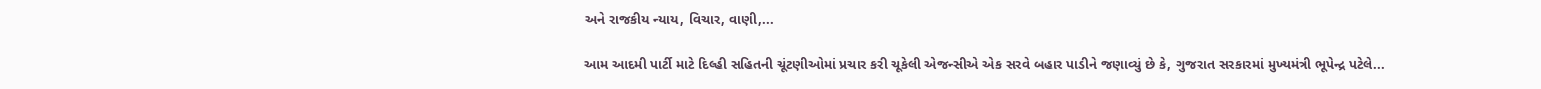અને રાજકીય ન્યાય, વિચાર, વાણી,...

આમ આદમી પાર્ટી માટે દિલ્હી સહિતની ચૂંટણીઓમાં પ્રચાર કરી ચૂકેલી એજન્સીએ એક સરવે બહાર પાડીને જણાવ્યું છે કે, ગુજરાત સરકારમાં મુખ્યમંત્રી ભૂપેન્દ્ર પટેલે...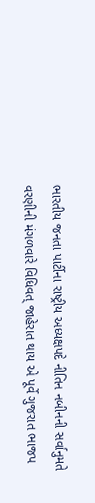ભારતીય જનતા પાર્ટીના રાષ્ટ્રીય અધ્યક્ષપદે નીતિન નબીનની સર્વાનુમતે વરણીની મંગળવારે વિધિવત્ જાહેરાત થાય એ પૂર્વે ગુજરાત ભાજપ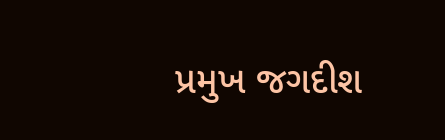પ્રમુખ જગદીશ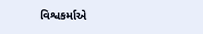વિશ્વકર્માએ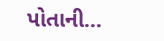પોતાની...